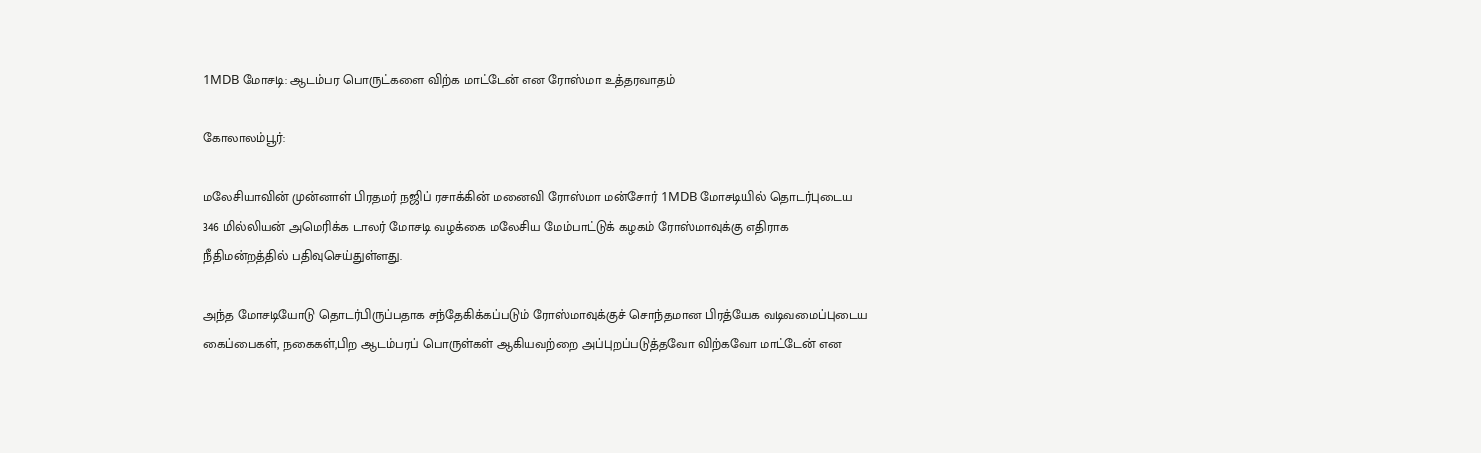1MDB மோசடி: ஆடம்பர பொருட்களை விற்க மாட்டேன் என ரோஸ்மா உத்தரவாதம்

கோலாலம்பூர்:

மலேசியாவின் முன்னாள் பிரதமர் நஜிப் ரசாக்கின் மனைவி ரோஸ்மா மன்சோர் 1MDB மோசடியில் தொடர்புடைய 346 மில்லியன் அமெரிக்க டாலர் மோசடி வழக்கை மலேசிய மேம்பாட்டுக் கழகம் ரோஸ்மாவுக்கு எதிராக நீதிமன்றத்தில் பதிவுசெய்துள்ளது.

அந்த மோசடியோடு தொடர்பிருப்பதாக சந்தேகிக்கப்படும் ரோஸ்மாவுக்குச் சொந்தமான பிரத்யேக வடிவமைப்புடைய கைப்பைகள், நகைகள்,பிற ஆடம்பரப் பொருள்கள் ஆகியவற்றை அப்புறப்படுத்தவோ விற்கவோ மாட்டேன் என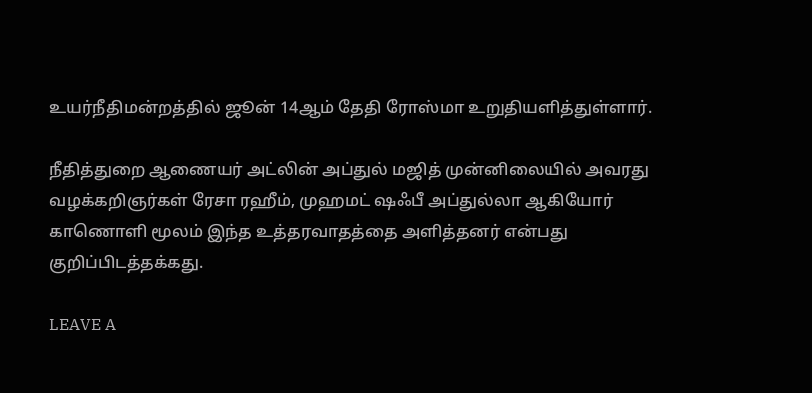உயர்நீதிமன்றத்தில் ஜூன் 14ஆம் தேதி ரோஸ்மா உறுதியளித்துள்ளார்.

நீதித்துறை ஆணையர் அட்லின் அப்துல் மஜித் முன்னிலையில் அவரது வழக்கறிஞர்கள் ரேசா ரஹீம், முஹமட் ஷஃபீ அப்துல்லா ஆகியோர் காணொளி மூலம் இந்த உத்தரவாதத்தை அளித்தனர் என்பது குறிப்பிடத்தக்கது.

LEAVE A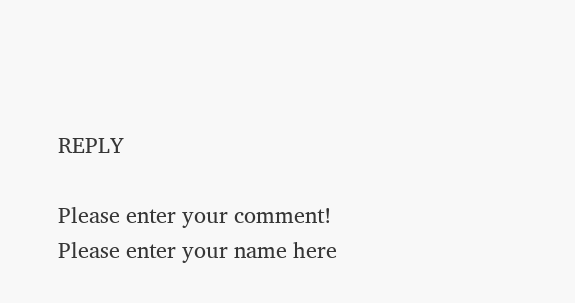REPLY

Please enter your comment!
Please enter your name here